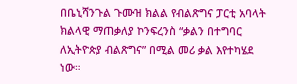በቤኒሻንጉል ጉሙዝ ክልል የብልጽግና ፓርቲ አባላት ክልላዊ ማጠቃለያ ኮንፍረንስ “ቃልን በተግባር ለኢትዮጵያ ብልጽግና” በሚል መሪ ቃል እየተካሄደ ነው።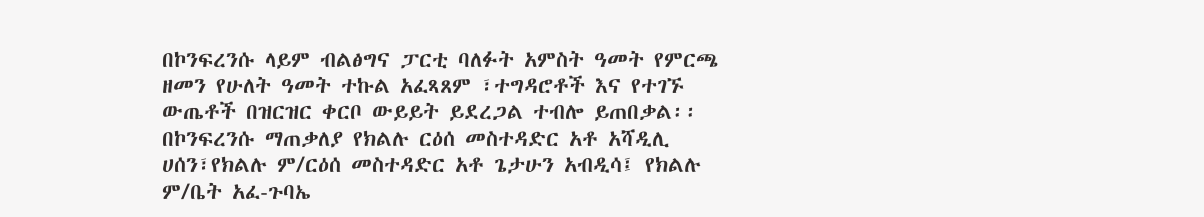በኮንፍረንሱ ላይም ብልፅግና ፓርቲ ባለፉት አምስት ዓመት የምርጫ ዘመን የሁለት ዓመት ተኩል አፈጻጸም ፣ተግዳሮቶች እና የተገኙ ውጤቶች በዝርዝር ቀርቦ ውይይት ይደረጋል ተብሎ ይጠበቃል፡፡
በኮንፍረንሱ ማጠቃለያ የክልሉ ርዕሰ መስተዳድር አቶ አሻዲሊ ሀሰን፣የክልሉ ም/ርዕሰ መስተዳድር አቶ ጌታሁን አብዲሳ፤ የክልሉ ም/ቤት አፈ-ጉባኤ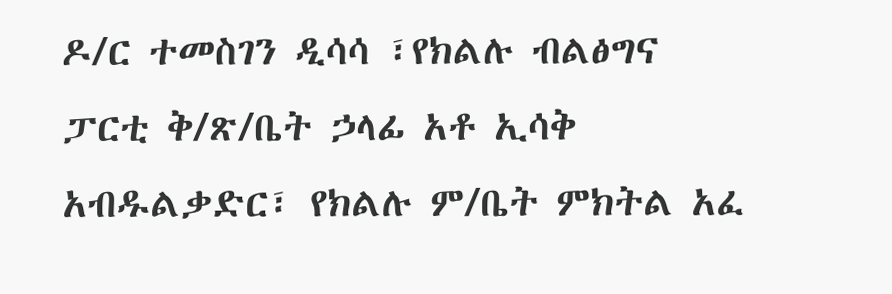ዶ/ር ተመስገን ዲሳሳ ፣የክልሉ ብልፅግና ፓርቲ ቅ/ጽ/ቤት ኃላፊ አቶ ኢሳቅ አብዱልቃድር፣ የክልሉ ም/ቤት ምክትል አፈ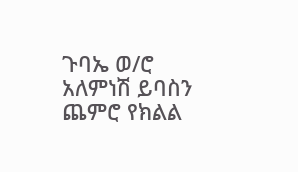ጉባኤ ወ/ሮ አለምነሽ ይባስን ጨምሮ የክልል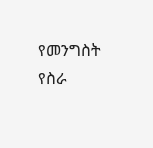የመንግስት የስራ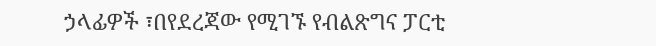ኃላፊዎች ፣በየደረጃው የሚገኙ የብልጽግና ፓርቲ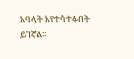አባላት እየተሳተፉበት ይገኛል፡፡